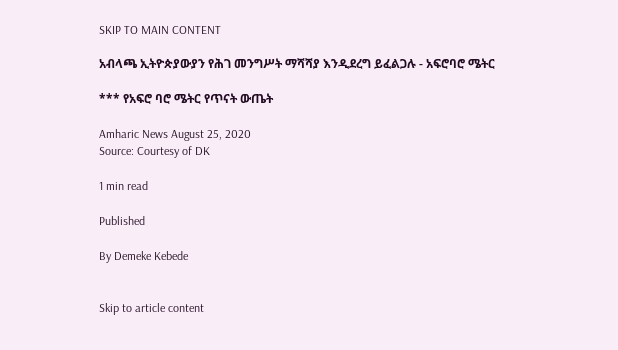SKIP TO MAIN CONTENT

አብላጫ ኢትዮጵያውያን የሕገ መንግሥት ማሻሻያ እንዲደረግ ይፈልጋሉ - አፍሮባሮ ሜትር

*** የአፍሮ ባሮ ሜትር የጥናት ውጤት

Amharic News August 25, 2020
Source: Courtesy of DK

1 min read

Published

By Demeke Kebede


Skip to article content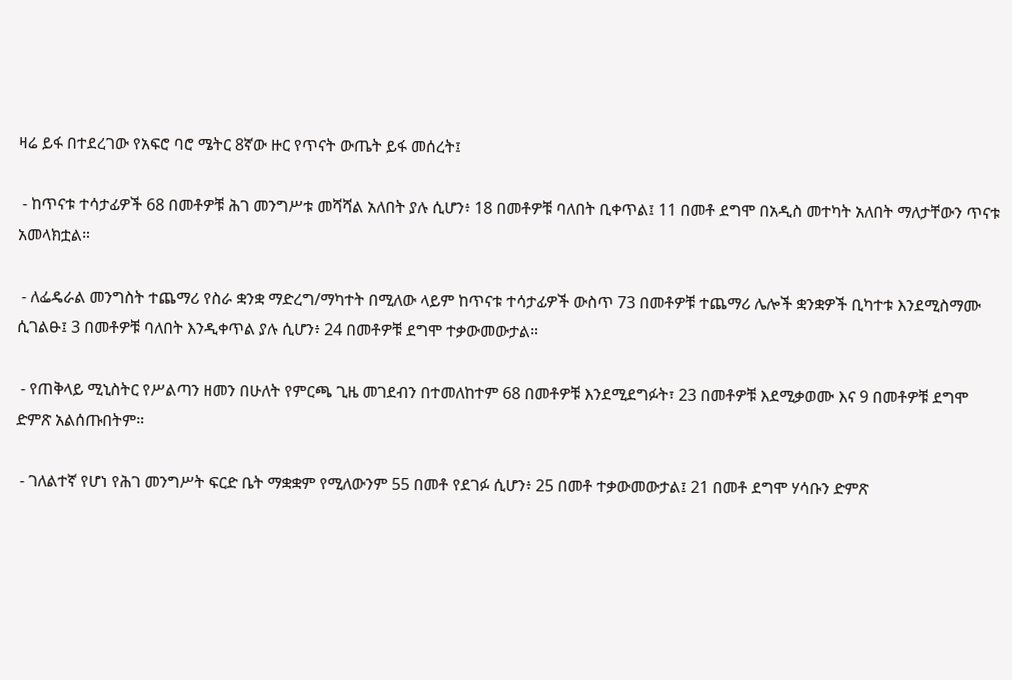ዛሬ ይፋ በተደረገው የአፍሮ ባሮ ሜትር 8ኛው ዙር የጥናት ውጤት ይፋ መሰረት፤

 - ከጥናቱ ተሳታፊዎች 68 በመቶዎቹ ሕገ መንግሥቱ መሻሻል አለበት ያሉ ሲሆን፥ 18 በመቶዎቹ ባለበት ቢቀጥል፤ 11 በመቶ ደግሞ በአዲስ መተካት አለበት ማለታቸውን ጥናቱ አመላክቷል።

 - ለፌዴራል መንግስት ተጨማሪ የስራ ቋንቋ ማድረግ/ማካተት በሚለው ላይም ከጥናቱ ተሳታፊዎች ውስጥ 73 በመቶዎቹ ተጨማሪ ሌሎች ቋንቋዎች ቢካተቱ እንደሚስማሙ  ሲገልፁ፤ 3 በመቶዎቹ ባለበት እንዲቀጥል ያሉ ሲሆን፥ 24 በመቶዎቹ ደግሞ ተቃውመውታል።

 - የጠቅላይ ሚኒስትር የሥልጣን ዘመን በሁለት የምርጫ ጊዜ መገደብን በተመለከተም 68 በመቶዎቹ እንደሚደግፉት፣ 23 በመቶዎቹ እደሚቃወሙ እና 9 በመቶዎቹ ደግሞ ድምጽ አልሰጡበትም።

 - ገለልተኛ የሆነ የሕገ መንግሥት ፍርድ ቤት ማቋቋም የሚለውንም 55 በመቶ የደገፉ ሲሆን፥ 25 በመቶ ተቃውመውታል፤ 21 በመቶ ደግሞ ሃሳቡን ድምጽ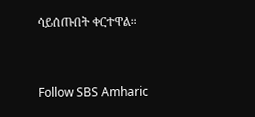ሳይሰጡበት ቀርተዋል።


Follow SBS Amharic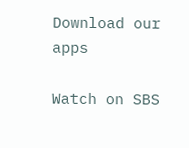Download our apps

Watch on SBS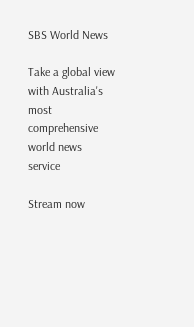SBS World News

Take a global view with Australia's most comprehensive world news service

Stream now